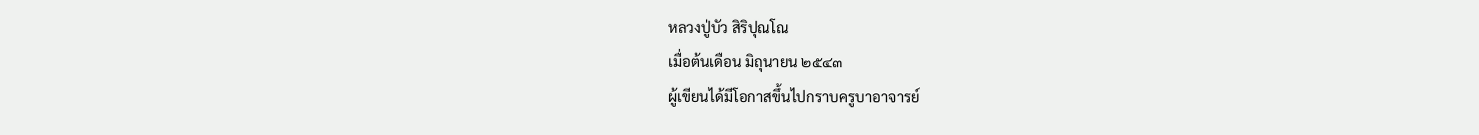หลวงปู่บัว สิริปุณโณ
เมื่อต้นเดือน มิถุนายน ๒๕๔๓
ผู้เขียนได้มีโอกาสขึ้นไปกราบครูบาอาจารย์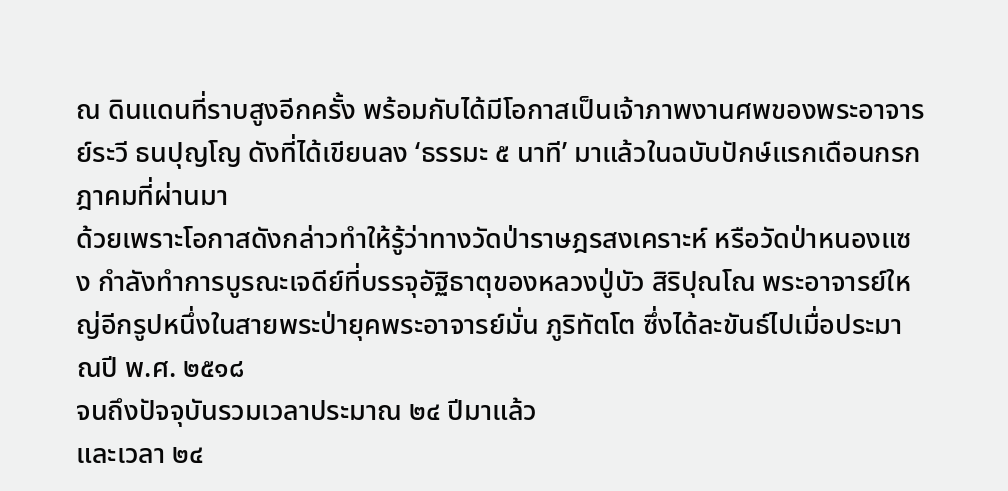ณ ดินแดนที่ราบสูงอีกครั้ง พร้อมกับได้มีโอกาสเป็นเจ้าภาพงานศพของพระอาจารย์ระวี ธนปุญโญ ดังที่ได้เขียนลง ‘ธรรมะ ๕ นาที’ มาแล้วในฉบับปักษ์แรกเดือนกรกฎาคมที่ผ่านมา
ด้วยเพราะโอกาสดังกล่าวทำให้รู้ว่าทางวัดป่าราษฎรสงเคราะห์ หรือวัดป่าหนองแซง กำลังทำการบูรณะเจดีย์ที่บรรจุอัฐิธาตุของหลวงปู่บัว สิริปุณโณ พระอาจารย์ใหญ่อีกรูปหนึ่งในสายพระป่ายุคพระอาจารย์มั่น ภูริทัตโต ซึ่งได้ละขันธ์ไปเมื่อประมาณปี พ.ศ. ๒๕๑๘
จนถึงปัจจุบันรวมเวลาประมาณ ๒๔ ปีมาแล้ว
และเวลา ๒๔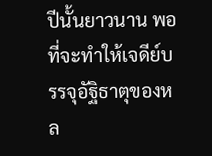ปีนั้นยาวนาน พอที่จะทำให้เจดีย์บรรจุอัฐิธาตุของหล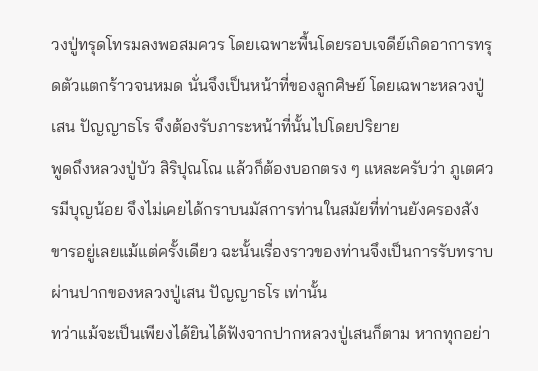วงปู่ทรุดโทรมลงพอสมควร โดยเฉพาะพื้นโดยรอบเจดีย์เกิดอาการทรุดตัวแตกร้าวจนหมด นั่นจึงเป็นหน้าที่ของลูกศิษย์ โดยเฉพาะหลวงปู่เสน ปัญญาธโร จึงต้องรับภาระหน้าที่นั้นไปโดยปริยาย
พูดถึงหลวงปู่บัว สิริปุณโณ แล้วก็ต้องบอกตรง ๆ แหละครับว่า ภูเตศวรมีบุญน้อย จึงไม่เคยได้กราบนมัสการท่านในสมัยที่ท่านยังครองสังขารอยู่เลยแม้แต่ครั้งเดียว ฉะนั้นเรื่องราวของท่านจึงเป็นการรับทราบผ่านปากของหลวงปู่เสน ปัญญาธโร เท่านั้น
ทว่าแม้จะเป็นเพียงได้ยินได้ฟังจากปากหลวงปู่เสนก็ตาม หากทุกอย่า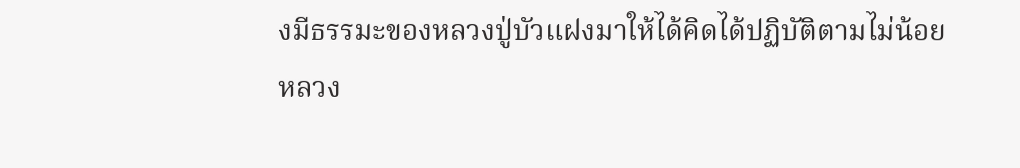งมีธรรมะของหลวงปู่บัวแฝงมาให้ได้คิดได้ปฏิบัติตามไม่น้อย
หลวง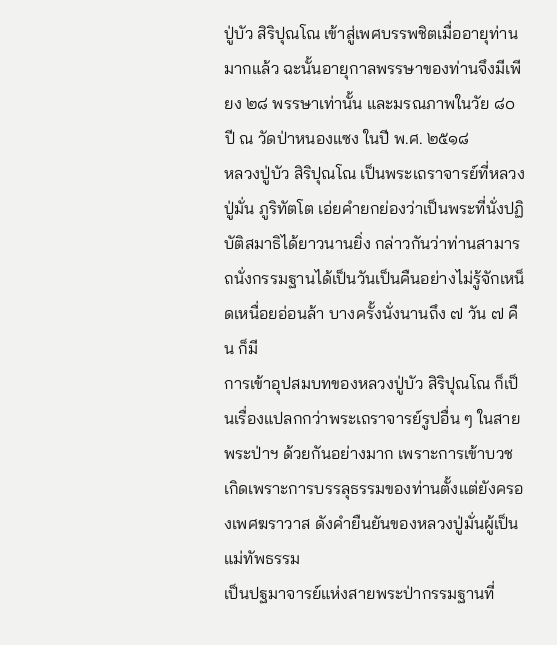ปู่บัว สิริปุณโณ เข้าสู่เพศบรรพชิตเมื่ออายุท่านมากแล้ว ฉะนั้นอายุกาลพรรษาของท่านจึงมีเพียง ๒๘ พรรษาเท่านั้น และมรณภาพในวัย ๘๐ ปี ณ วัดป่าหนองแซง ในปี พ.ศ. ๒๕๑๘
หลวงปู่บัว สิริปุณโณ เป็นพระเถราจารย์ที่หลวงปู่มั่น ภูริทัตโต เอ่ยคำยกย่องว่าเป็นพระที่นั่งปฏิบัติสมาธิได้ยาวนานยิ่ง กล่าวกันว่าท่านสามารถนั่งกรรมฐานได้เป็นวันเป็นคืนอย่างไม่รู้จักเหน็ดเหนื่อยอ่อนล้า บางครั้งนั่งนานถึง ๗ วัน ๗ คืน ก็มี
การเข้าอุปสมบทของหลวงปู่บัว สิริปุณโณ ก็เป็นเรื่องแปลกกว่าพระเถราจารย์รูปอื่น ๆ ในสายพระป่าฯ ด้วยกันอย่างมาก เพราะการเข้าบวช เกิดเพราะการบรรลุธรรมของท่านตั้งแต่ยังครองเพศฆราวาส ดังคำยืนยันของหลวงปู่มั่นผู้เป็นแม่ทัพธรรม
เป็นปฐมาจารย์แห่งสายพระป่ากรรมฐานที่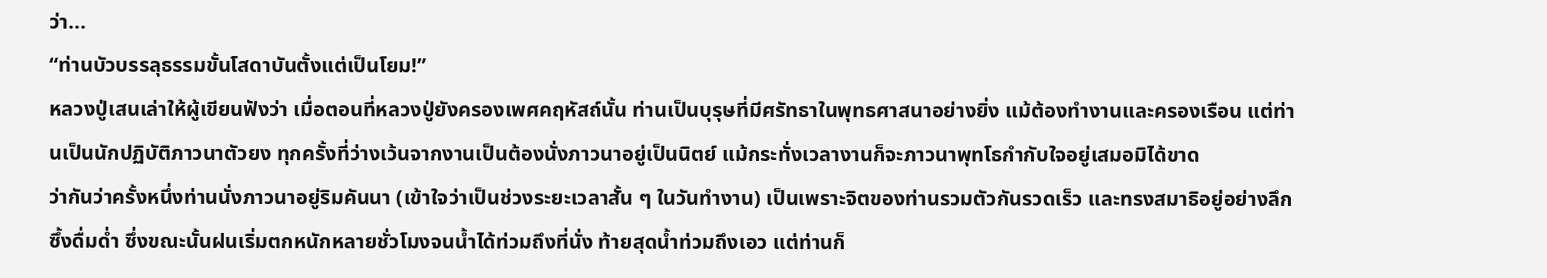ว่า...
“ท่านบัวบรรลุธรรมขั้นโสดาบันตั้งแต่เป็นโยม!”
หลวงปู่เสนเล่าให้ผู้เขียนฟังว่า เมื่อตอนที่หลวงปู่ยังครองเพศคฤหัสถ์นั้น ท่านเป็นบุรุษที่มีศรัทธาในพุทธศาสนาอย่างยิ่ง แม้ต้องทำงานและครองเรือน แต่ท่านเป็นนักปฏิบัติภาวนาตัวยง ทุกครั้งที่ว่างเว้นจากงานเป็นต้องนั่งภาวนาอยู่เป็นนิตย์ แม้กระทั่งเวลางานก็จะภาวนาพุทโธกำกับใจอยู่เสมอมิได้ขาด
ว่ากันว่าครั้งหนึ่งท่านนั่งภาวนาอยู่ริมคันนา (เข้าใจว่าเป็นช่วงระยะเวลาสั้น ๆ ในวันทำงาน) เป็นเพราะจิตของท่านรวมตัวกันรวดเร็ว และทรงสมาธิอยู่อย่างลึกซึ้งดื่มด่ำ ซึ่งขณะนั้นฝนเริ่มตกหนักหลายชั่วโมงจนน้ำได้ท่วมถึงที่นั่ง ท้ายสุดน้ำท่วมถึงเอว แต่ท่านก็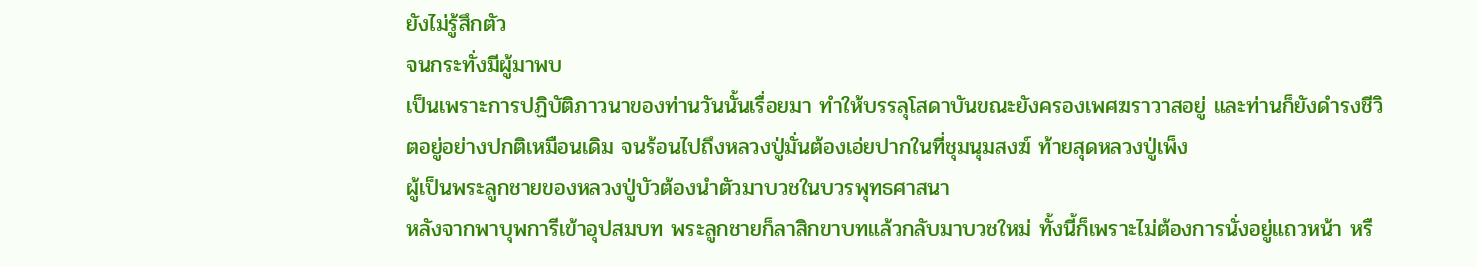ยังไม่รู้สึกตัว
จนกระทั่งมีผู้มาพบ
เป็นเพราะการปฏิบัติภาวนาของท่านวันนั้นเรื่อยมา ทำให้บรรลุโสดาบันขณะยังครองเพศฆราวาสอยู่ และท่านก็ยังดำรงชีวิตอยู่อย่างปกติเหมือนเดิม จนร้อนไปถึงหลวงปู่มั่นต้องเอ่ยปากในที่ชุมนุมสงฆ์ ท้ายสุดหลวงปู่เพ็ง
ผู้เป็นพระลูกชายของหลวงปู่บัวต้องนำตัวมาบวชในบวรพุทธศาสนา
หลังจากพาบุพการีเข้าอุปสมบท พระลูกชายก็ลาสิกขาบทแล้วกลับมาบวชใหม่ ทั้งนี้ก็เพราะไม่ต้องการนั่งอยู่แถวหน้า หรื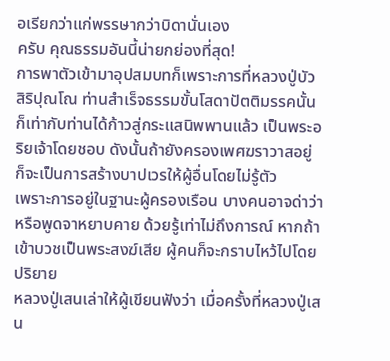อเรียกว่าแก่พรรษากว่าบิดานั่นเอง
ครับ คุณธรรมอันนี้น่ายกย่องที่สุด!
การพาตัวเข้ามาอุปสมบทก็เพราะการที่หลวงปู่บัว สิริปุณโณ ท่านสำเร็จธรรมขั้นโสดาปัตติมรรคนั้น ก็เท่ากับท่านได้ก้าวสู่กระแสนิพพานแล้ว เป็นพระอริยเจ้าโดยชอบ ดังนั้นถ้ายังครองเพศฆราวาสอยู่ ก็จะเป็นการสร้างบาปเวรให้ผู้อื่นโดยไม่รู้ตัว
เพราะการอยู่ในฐานะผู้ครองเรือน บางคนอาจด่าว่า หรือพูดจาหยาบคาย ด้วยรู้เท่าไม่ถึงการณ์ หากถ้าเข้าบวชเป็นพระสงฆ์เสีย ผู้คนก็จะกราบไหว้ไปโดยปริยาย
หลวงปู่เสนเล่าให้ผู้เขียนฟังว่า เมื่อครั้งที่หลวงปู่เสน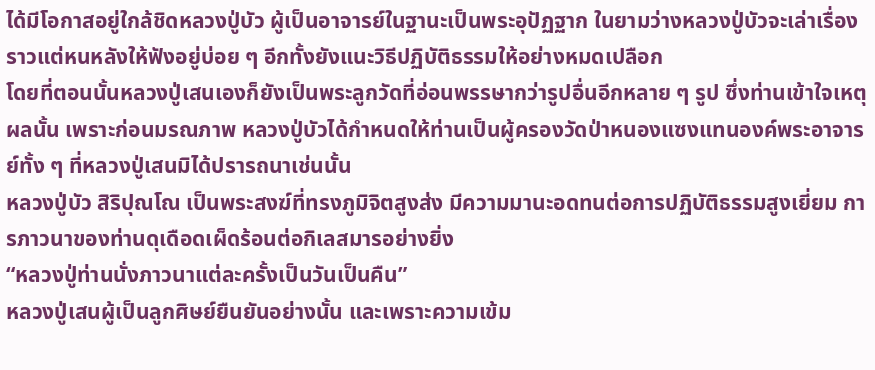ได้มีโอกาสอยู่ใกล้ชิดหลวงปู่บัว ผู้เป็นอาจารย์ในฐานะเป็นพระอุปัฏฐาก ในยามว่างหลวงปู่บัวจะเล่าเรื่องราวแต่หนหลังให้ฟังอยู่บ่อย ๆ อีกทั้งยังแนะวิธีปฏิบัติธรรมให้อย่างหมดเปลือก
โดยที่ตอนนั้นหลวงปู่เสนเองก็ยังเป็นพระลูกวัดที่อ่อนพรรษากว่ารูปอื่นอีกหลาย ๆ รูป ซึ่งท่านเข้าใจเหตุผลนั้น เพราะก่อนมรณภาพ หลวงปู่บัวได้กำหนดให้ท่านเป็นผู้ครองวัดป่าหนองแซงแทนองค์พระอาจารย์ทั้ง ๆ ที่หลวงปู่เสนมิได้ปรารถนาเช่นนั้น
หลวงปู่บัว สิริปุณโณ เป็นพระสงฆ์ที่ทรงภูมิจิตสูงส่ง มีความมานะอดทนต่อการปฏิบัติธรรมสูงเยี่ยม การภาวนาของท่านดุเดือดเผ็ดร้อนต่อกิเลสมารอย่างยิ่ง
“หลวงปู่ท่านนั่งภาวนาแต่ละครั้งเป็นวันเป็นคืน”
หลวงปู่เสนผู้เป็นลูกศิษย์ยืนยันอย่างนั้น และเพราะความเข้ม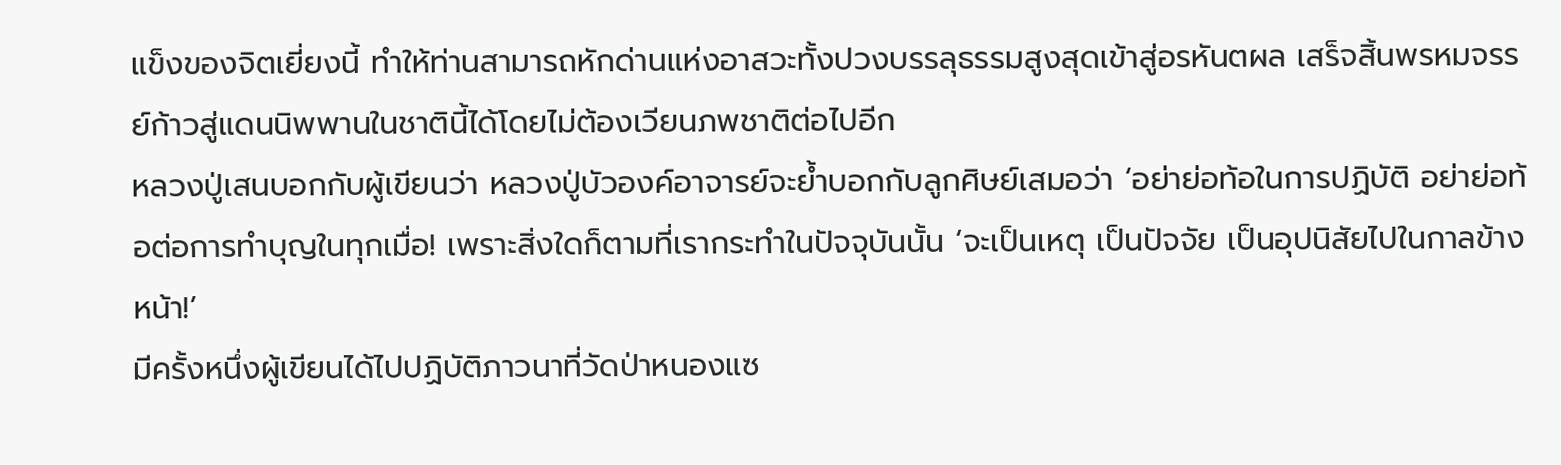แข็งของจิตเยี่ยงนี้ ทำให้ท่านสามารถหักด่านแห่งอาสวะทั้งปวงบรรลุธรรมสูงสุดเข้าสู่อรหันตผล เสร็จสิ้นพรหมจรรย์ก้าวสู่แดนนิพพานในชาตินี้ได้โดยไม่ต้องเวียนภพชาติต่อไปอีก
หลวงปู่เสนบอกกับผู้เขียนว่า หลวงปู่บัวองค์อาจารย์จะย้ำบอกกับลูกศิษย์เสมอว่า ‘อย่าย่อท้อในการปฏิบัติ อย่าย่อท้อต่อการทำบุญในทุกเมื่อ! เพราะสิ่งใดก็ตามที่เรากระทำในปัจจุบันนั้น ‘จะเป็นเหตุ เป็นปัจจัย เป็นอุปนิสัยไปในกาลข้างหน้า!’
มีครั้งหนึ่งผู้เขียนได้ไปปฏิบัติภาวนาที่วัดป่าหนองแซ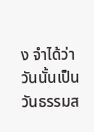ง จำได้ว่าวันนั้นเป็นวันธรรมส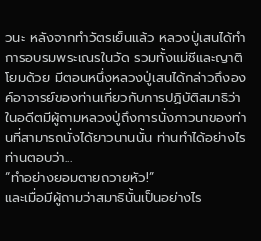วนะ หลังจากทำวัตรเย็นแล้ว หลวงปู่เสนได้ทำการอบรมพระเณรในวัด รวมทั้งแม่ชีและญาติโยมด้วย มีตอนหนึ่งหลวงปู่เสนได้กล่าวถึงองค์อาจารย์ของท่านเกี่ยวกับการปฏิบัติสมาธิว่า
ในอดีตมีผู้ถามหลวงปู่ถึงการนั่งภาวนาของท่านที่สามารถนั่งได้ยาวนานนั้น ท่านทำได้อย่างไร ท่านตอบว่า...
“ทำอย่างยอมตายถวายหัว!”
และเมื่อมีผู้ถามว่าสมาธินั้นเป็นอย่างไร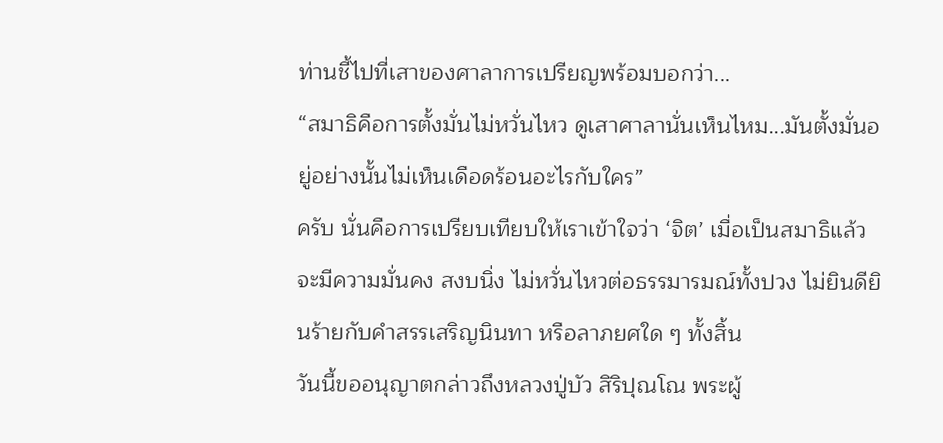ท่านชี้ไปที่เสาของศาลาการเปรียญพร้อมบอกว่า...
“สมาธิคือการตั้งมั่นไม่หวั่นไหว ดูเสาศาลานั่นเห็นไหม...มันตั้งมั่นอยู่อย่างนั้นไม่เห็นเดือดร้อนอะไรกับใคร”
ครับ นั่นคือการเปรียบเทียบให้เราเข้าใจว่า ‘จิต’ เมื่อเป็นสมาธิแล้วจะมีความมั่นคง สงบนิ่ง ไม่หวั่นไหวต่อธรรมารมณ์ทั้งปวง ไม่ยินดียินร้ายกับคำสรรเสริญนินทา หรือลาภยศใด ๆ ทั้งสิ้น
วันนี้ขออนุญาตกล่าวถึงหลวงปู่บัว สิริปุณโณ พระผู้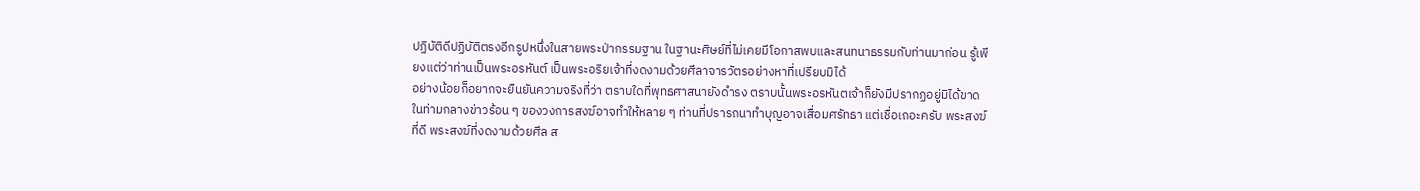ปฏิบัติดีปฏิบัติตรงอีกรูปหนึ่งในสายพระป่ากรรมฐาน ในฐานะศิษย์ที่ไม่เคยมีโอกาสพบและสนทนาธรรมกับท่านมาก่อน รู้เพียงแต่ว่าท่านเป็นพระอรหันต์ เป็นพระอริยเจ้าที่งดงามด้วยศีลาจารวัตรอย่างหาที่เปรียบมิได้
อย่างน้อยก็อยากจะยืนยันความจริงที่ว่า ตราบใดที่พุทธศาสนายังดำรง ตราบนั้นพระอรหันตเจ้าก็ยังมีปรากฏอยู่มิได้ขาด
ในท่ามกลางข่าวร้อน ๆ ของวงการสงฆ์อาจทำให้หลาย ๆ ท่านที่ปรารถนาทำบุญอาจเสื่อมศรัทธา แต่เชื่อเถอะครับ พระสงฆ์ที่ดี พระสงฆ์ที่งดงามด้วยศีล ส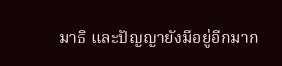มาธิ และปัญญายังมีอยู่อีกมาก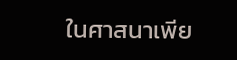ในศาสนาเพีย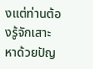งแต่ท่านต้องรู้จักเสาะหาด้วยปัญ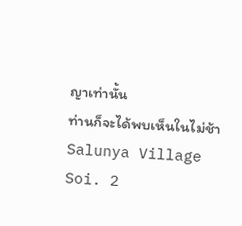ญาเท่านั้น
ท่านก็จะได้พบเห็นในไม่ช้า
Salunya Village Soi. 2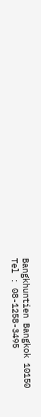Bangkhuntien Bangkok 10150
Tel : 08-1258-3495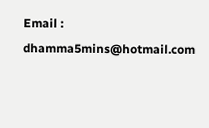Email : dhamma5mins@hotmail.com